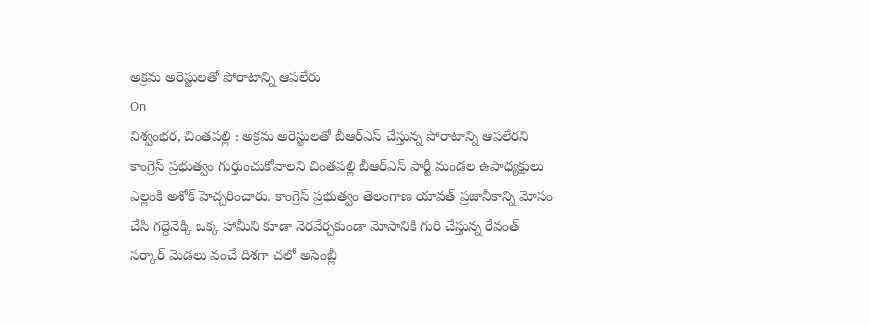అక్రమ అరెస్టులతో పోరాటాన్ని ఆపలేరు
On
విశ్వంభర, చింతపల్లి : అక్రమ అరెస్టులతో బీఆర్ఎస్ చేస్తున్న పోరాటాన్ని ఆపలేరని కాంగ్రెస్ ప్రభుత్వం గుర్తుంచుకోవాలని చింతపల్లి బీఆర్ఎస్ పార్టీ మండల ఉపాధ్యక్షులు ఎల్లంకి అశోక్ హెచ్చరించారు. కాంగ్రెస్ ప్రభుత్వం తెలంగాణ యావత్ ప్రజానీకాన్ని మోసం చేసి గద్దెనెక్కి ఒక్క హామీని కూడా నెరవేర్చకుండా మోసానికి గురి చేస్తున్న రేవంత్ సర్కార్ మెడలు వంచే దిశగా చలో అసెంబ్లీ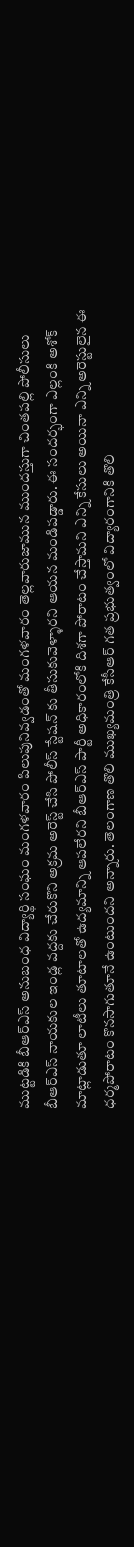ముట్టడికి బీఆర్ఎస్ అనుబంధ విద్యార్థి సంఘం మంగళవారం పిలుపునివ్వడంతో మంగళవారం తెల్లవారుజామున ముందస్తుగా చింతపల్లి పోలీసులు బీఆర్ఎస్ నాయకుల ఇండ్ల వద్దకు చేరుకొని అక్రమ అరెస్ట్ చేసి పోలీస్ స్టేషన్ కు తీసుకువెళ్ళారని ఆయన మండిపడ్డారు. ఈ సందర్భంగా ఎల్లంకి అశోక్ మాట్లాడుతూ లాటీలు తూటాలతో ఉద్యమాన్ని ఆపలేరని బీఆర్ఎస్ పార్టీ అధికారంలోకి దిశగా పోరాటం చేస్తామని ఎన్ని కేసులు అయినా ఎన్ని అరెస్టులైన ఈ ధర్మపోరాటం కొనసాగుతూనే ఉంటుందని అన్నారు. తెలంగాణ తొలి ముఖ్యమంత్రి కేసీఆర్ గత ప్రభుత్వంలో విద్యారంగానికి తొలి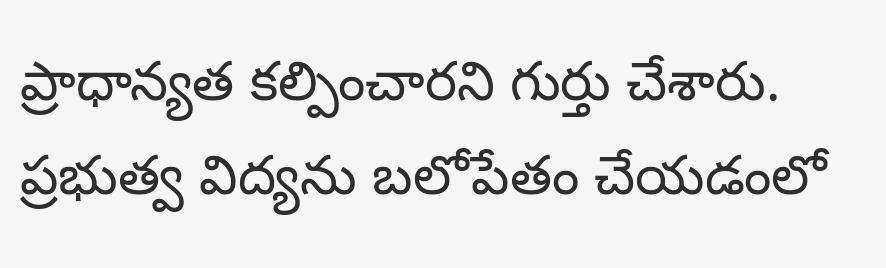ప్రాధాన్యత కల్పించారని గుర్తు చేశారు. ప్రభుత్వ విద్యను బలోపేతం చేయడంలో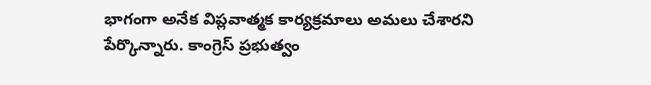భాగంగా అనేక విప్లవాత్మక కార్యక్రమాలు అమలు చేశారని పేర్కొన్నారు. కాంగ్రెస్ ప్రభుత్వం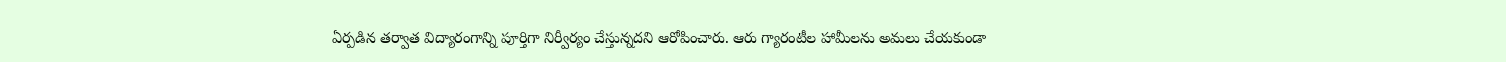ఏర్పడిన తర్వాత విద్యారంగాన్ని పూర్తిగా నిర్వీర్యం చేస్తున్నదని ఆరోపించారు. ఆరు గ్యారంటీల హామీలను అమలు చేయకుండా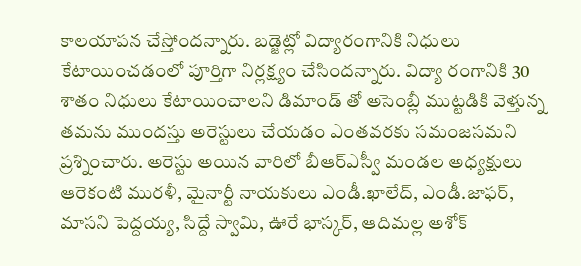కాలయాపన చేస్తోందన్నారు. బడ్జెట్లో విద్యారంగానికి నిధులు కేటాయించడంలో పూర్తిగా నిర్లక్ష్యం చేసిందన్నారు. విద్యా రంగానికి 30 శాతం నిధులు కేటాయించాలని డిమాండ్ తో అసెంబ్లీ ముట్టడికి వెళ్తున్న తమను ముందస్తు అరెస్టులు చేయడం ఎంతవరకు సమంజసమని ప్రశ్నించారు. అరెస్టు అయిన వారిలో బీఆర్ఎస్వీ మండల అధ్యక్షులు ఆరెకంటి మురళీ, మైనార్టీ నాయకులు ఎండీ.ఖాలేద్, ఎండీ.జాఫర్, మాసని పెద్దయ్య, సిద్దే స్వామి, ఊరే భాస్కర్, ఆదిమల్ల అశోక్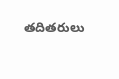తదితరులు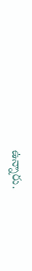ఉన్నారు.